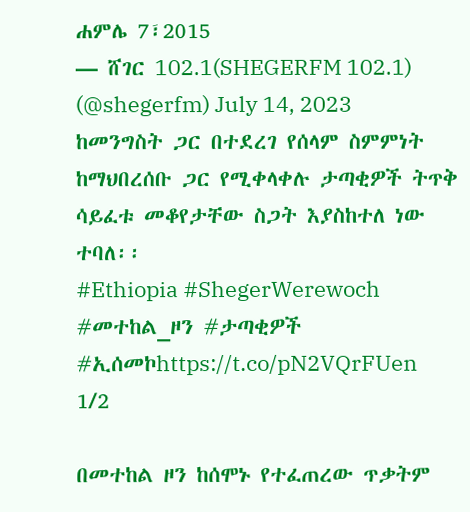ሐምሌ 7፣2015
— ሸገር 102.1(SHEGERFM 102.1) (@shegerfm) July 14, 2023
ከመንግስት ጋር በተደረገ የሰላም ስምምነት ከማህበረሰቡ ጋር የሚቀላቀሉ ታጣቂዎች ትጥቅ ሳይፈቱ መቆየታቸው ስጋት እያስከተለ ነው ተባለ፡፡
#Ethiopia #ShegerWerewoch #መተከል_ዞን #ታጣቂዎች #ኢሰመኮhttps://t.co/pN2VQrFUen
1/2

በመተከል ዞን ከሰሞኑ የተፈጠረው ጥቃትም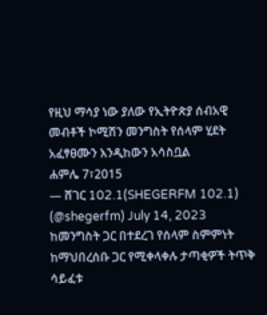የዚህ ማሳያ ነው ያለው የኢትዮጵያ ሰብአዊ መብቶች ኮሚሽን መንግስት የሰላም ሂደት አፈፃፀሙን እንዲከውን አሳስቧል
ሐምሌ 7፣2015
— ሸገር 102.1(SHEGERFM 102.1) (@shegerfm) July 14, 2023
ከመንግስት ጋር በተደረገ የሰላም ስምምነት ከማህበረሰቡ ጋር የሚቀላቀሉ ታጣቂዎች ትጥቅ ሳይፈቱ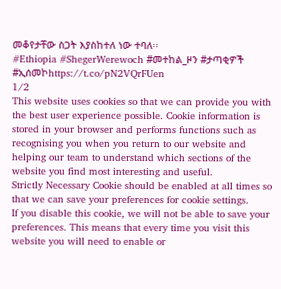መቆየታቸው ስጋት እያስከተለ ነው ተባለ፡፡
#Ethiopia #ShegerWerewoch #መተከል_ዞን #ታጣቂዎች #ኢሰመኮhttps://t.co/pN2VQrFUen
1/2
This website uses cookies so that we can provide you with the best user experience possible. Cookie information is stored in your browser and performs functions such as recognising you when you return to our website and helping our team to understand which sections of the website you find most interesting and useful.
Strictly Necessary Cookie should be enabled at all times so that we can save your preferences for cookie settings.
If you disable this cookie, we will not be able to save your preferences. This means that every time you visit this website you will need to enable or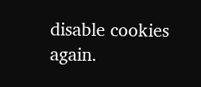disable cookies again.